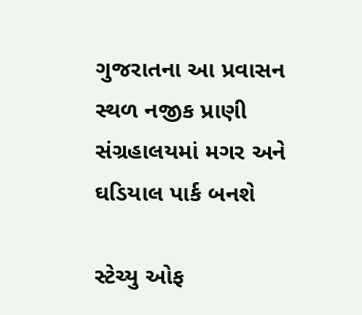ગુજરાતના આ પ્રવાસન સ્થળ નજીક પ્રાણી સંગ્રહાલયમાં મગર અને ઘડિયાલ પાર્ક બનશે

સ્ટેચ્યુ ઓફ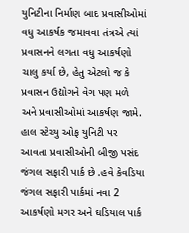યુનિટીના નિર્માણ બાદ પ્રવાસીઓમાં વધુ આકર્ષક જમાવવા તંત્રએ ત્યાં પ્રવાસનને લગતા વધુ આકર્ષણો ચાલુ કર્યા છે, હેતુ એટલો જ કે પ્રવાસન ઉદ્યોગને વેગ પણ મળે અને પ્રવાસીઓમાં આકર્ષણ જામે. હાલ સ્ટેચ્યુ ઓફ યુનિટી પર આવતા પ્રવાસીઓની બીજી પસંદ જંગલ સફારી પાર્ક છે .હવે કેવડિયા જંગલ સફારી પાર્કમાં નવા 2 આકર્ષણો મગર અને ઘડિયાલ પાર્ક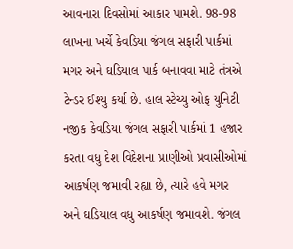આવનારા દિવસોમાં આકાર પામશે. 98-98 લાખના ખર્ચે કેવડિયા જંગલ સફારી પાર્કમાં મગર અને ઘડિયાલ પાર્ક બનાવવા માટે તંત્રએ ટેન્ડર ઈશ્યુ કર્યા છે. હાલ સ્ટેચ્યુ ઓફ યુનિટી નજીક કેવડિયા જંગલ સફારી પાર્કમાં 1 હજાર કરતા વધુ દેશ વિદેશના પ્રાણીઓ પ્રવાસીઓમાં આકર્ષણ જમાવી રહ્યા છે, ત્યારે હવે મગર અને ઘડિયાલ વધુ આકર્ષણ જમાવશે. જંગલ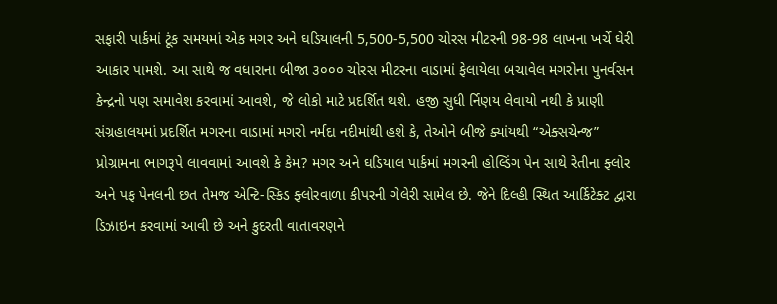સફારી પાર્કમાં ટૂંક સમયમાં એક મગર અને ઘડિયાલની 5,500-5,500 ચોરસ મીટરની 98-98 લાખના ખર્ચે ઘેરી આકાર પામશે. આ સાથે જ વધારાના બીજા ૩૦૦૦ ચોરસ મીટરના વાડામાં ફેલાયેલા બચાવેલ મગરોના પુનર્વસન કેન્દ્રનો પણ સમાવેશ કરવામાં આવશે, જે લોકો માટે પ્રદર્શિત થશે. હજી સુધી ર્નિણય લેવાયો નથી કે પ્રાણી સંગ્રહાલયમાં પ્રદર્શિત મગરના વાડામાં મગરો નર્મદા નદીમાંથી હશે કે, તેઓને બીજે ક્યાંયથી “એક્સચેન્જ” પ્રોગ્રામના ભાગરૂપે લાવવામાં આવશે કે કેમ? મગર અને ઘડિયાલ પાર્કમાં મગરની હોલ્ડિંગ પેન સાથે રેતીના ફ્લોર અને પફ પેનલની છત તેમજ એન્ટિ-સ્કિડ ફ્લોરવાળા કીપરની ગેલેરી સામેલ છે. જેને દિલ્હી સ્થિત આર્કિટેક્ટ દ્વારા ડિઝાઇન કરવામાં આવી છે અને કુદરતી વાતાવરણને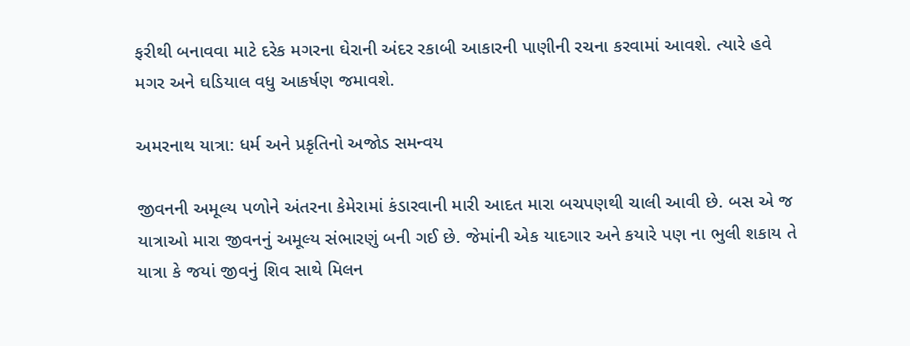ફરીથી બનાવવા માટે દરેક મગરના ઘેરાની અંદર રકાબી આકારની પાણીની રચના કરવામાં આવશે. ત્યારે હવે મગર અને ઘડિયાલ વધુ આકર્ષણ જમાવશે.

અમરનાથ યાત્રા: ધર્મ અને પ્રકૃતિનો અજોડ સમન્વય

જીવનની અમૂલ્ય પળોને અંતરના કેમેરામાં કંડારવાની મારી આદત મારા બચપણથી ચાલી આવી છે. બસ એ જ યાત્રાઓ મારા જીવનનું અમૂલ્ય સંભારણું બની ગઈ છે. જેમાંની એક યાદગાર અને કયારે પણ ના ભુલી શકાય તે યાત્રા કે જયાં જીવનું શિવ સાથે મિલન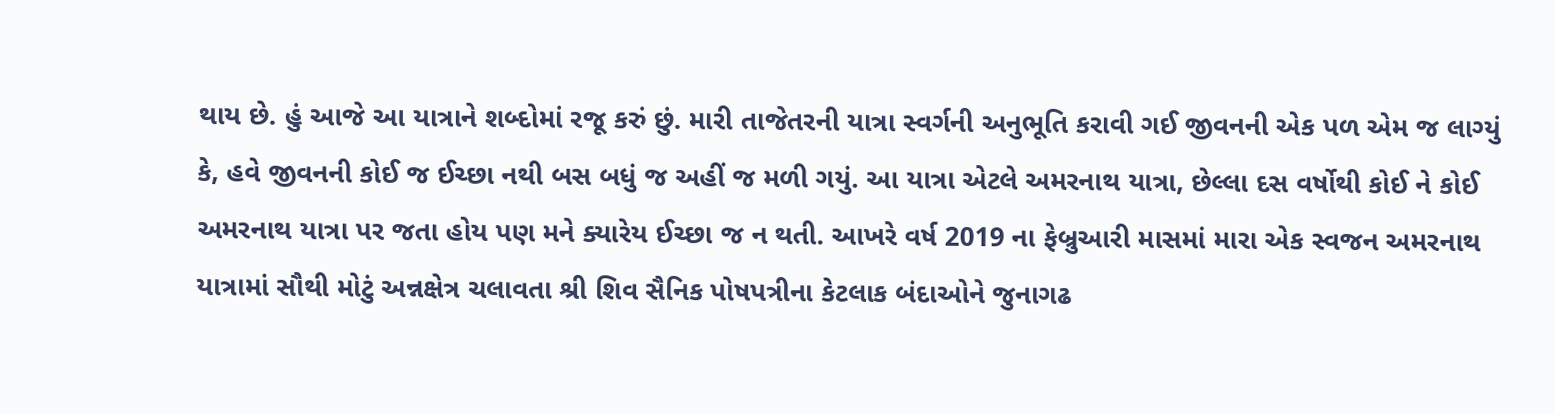થાય છે. હું આજે આ યાત્રાને શબ્દોમાં રજૂ કરું છું. મારી તાજેતરની યાત્રા સ્વર્ગની અનુભૂતિ કરાવી ગઈ જીવનની એક પળ એમ જ લાગ્યું કે, હવે જીવનની કોઈ જ ઈચ્છા નથી બસ બધું જ અહીં જ મળી ગયું. આ યાત્રા એટલે અમરનાથ યાત્રા, છેલ્લા દસ વર્ષોથી કોઈ ને કોઈ અમરનાથ યાત્રા પર જતા હોય પણ મને ક્યારેય ઈચ્છા જ ન થતી. આખરે વર્ષ 2019 ના ફેબ્રુઆરી માસમાં મારા એક સ્વજન અમરનાથ યાત્રામાં સૌથી મોટું અન્નક્ષેત્ર ચલાવતા શ્રી શિવ સૈનિક પોષપત્રીના કેટલાક બંદાઓને જુનાગઢ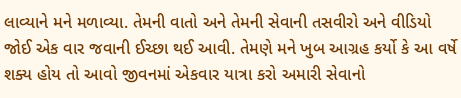લાવ્યાને મને મળાવ્યા. તેમની વાતો અને તેમની સેવાની તસવીરો અને વીડિયો જોઈ એક વાર જવાની ઈચ્છા થઈ આવી. તેમણે મને ખુબ આગ્રહ કર્યો કે આ વર્ષે શક્ય હોય તો આવો જીવનમાં એકવાર યાત્રા કરો અમારી સેવાનો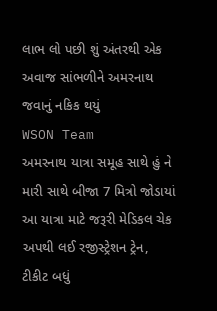લાભ લો પછી શું અંતરથી એક અવાજ સાંભળીને અમરનાથ જવાનું નકિક થયું
WSON Team
અમરનાથ યાત્રા સમૂહ સાથે હું ને મારી સાથે બીજા 7 મિત્રો જોડાયાં આ યાત્રા માટે જરૂરી મેડિકલ ચેક અપથી લઈ રજીસ્ટ્રેશન ટ્રેન, ટીકીટ બધું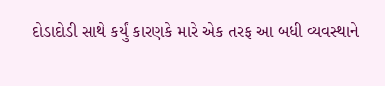દોડાદોડી સાથે કર્યું કારણકે મારે એક તરફ આ બધી વ્યવસ્થાને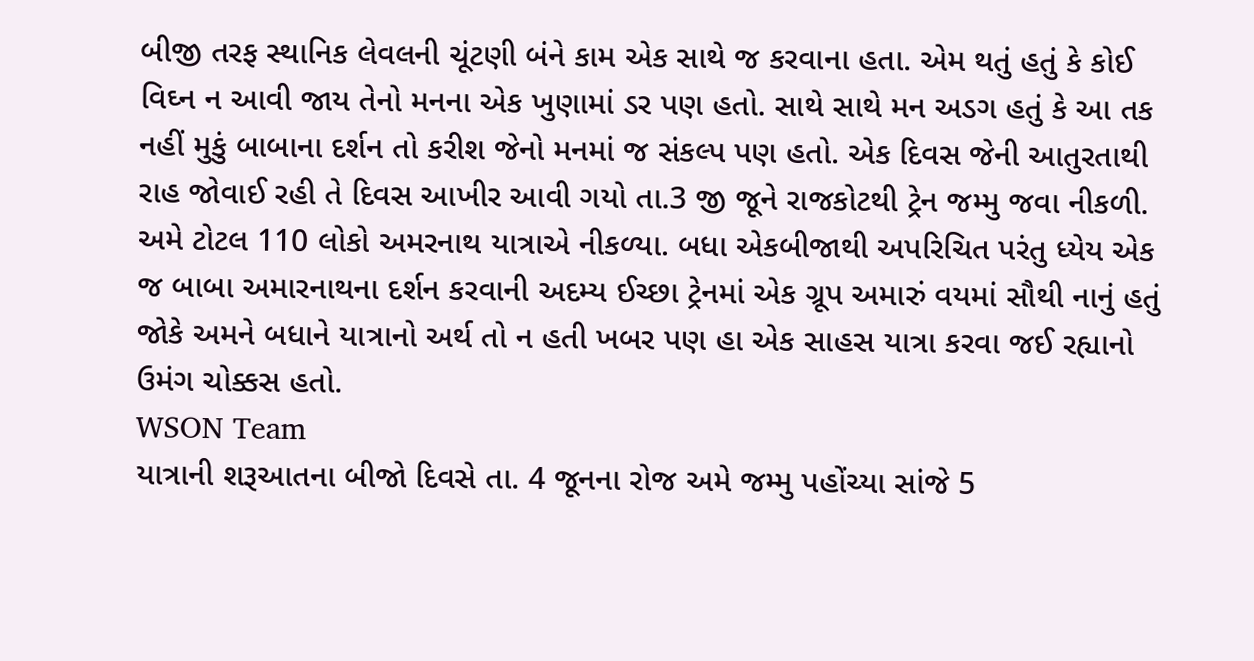બીજી તરફ સ્થાનિક લેવલની ચૂંટણી બંને કામ એક સાથે જ કરવાના હતા. એમ થતું હતું કે કોઈ વિઘ્ન ન આવી જાય તેનો મનના એક ખુણામાં ડર પણ હતો. સાથે સાથે મન અડગ હતું કે આ તક નહીં મુકું બાબાના દર્શન તો કરીશ જેનો મનમાં જ સંકલ્પ પણ હતો. એક દિવસ જેની આતુરતાથી રાહ જોવાઈ રહી તે દિવસ આખીર આવી ગયો તા.3 જી જૂને રાજકોટથી ટ્રેન જમ્મુ જવા નીકળી. અમે ટોટલ 110 લોકો અમરનાથ યાત્રાએ નીકળ્યા. બધા એકબીજાથી અપરિચિત પરંતુ ધ્યેય એક જ બાબા અમારનાથના દર્શન કરવાની અદમ્ય ઈચ્છા ટ્રેનમાં એક ગ્રૂપ અમારું વયમાં સૌથી નાનું હતું જોકે અમને બધાને યાત્રાનો અર્થ તો ન હતી ખબર પણ હા એક સાહસ યાત્રા કરવા જઈ રહ્યાનો ઉમંગ ચોક્કસ હતો.
WSON Team
યાત્રાની શરૂઆતના બીજો દિવસે તા. 4 જૂનના રોજ અમે જમ્મુ પહોંચ્યા સાંજે 5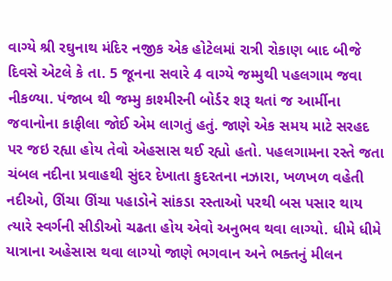વાગ્યે શ્રી રઘુનાથ મંદિર નજીક એક હોટેલમાં રાત્રી રોકાણ બાદ બીજે દિવસે એટલે કે તા. 5 જૂનના સવારે 4 વાગ્યે જમ્મુથી પહલગામ જવા નીકળ્યા. પંજાબ થી જમ્મુ કાશ્મીરની બોર્ડર શરૂ થતાં જ આર્મીના જવાનોના કાફીલા જોઈ એમ લાગતું હતું. જાણે એક સમય માટે સરહદ પર જઇ રહ્યા હોય તેવો એહસાસ થઈ રહ્યો હતો. પહલગામના રસ્તે જતા ચંબલ નદીના પ્રવાહથી સુંદર દેખાતા કુદરતના નઝારા, ખળખળ વહેતી નદીઓ, ઊંચા ઊંચા પહાડોને સાંકડા રસ્તાઓ પરથી બસ પસાર થાય ત્યારે સ્વર્ગની સીડીઓ ચઢતા હોય એવો અનુભવ થવા લાગ્યો. ધીમે ધીમે યાત્રાના અહેસાસ થવા લાગ્યો જાણે ભગવાન અને ભક્તનું મીલન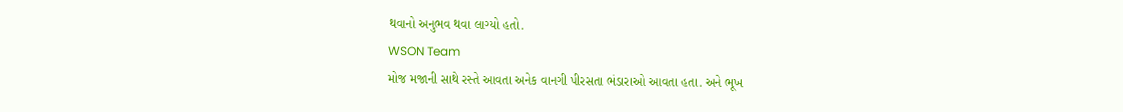થવાનો અનુભવ થવા લાગ્યો હતો.
WSON Team
મોજ મજાની સાથે રસ્તે આવતા અનેક વાનગી પીરસતા ભંડારાઓ આવતા હતા. અને ભૂખ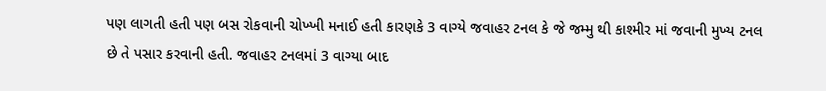પણ લાગતી હતી પણ બસ રોકવાની ચોખ્ખી મનાઈ હતી કારણકે 3 વાગ્યે જવાહર ટનલ કે જે જમ્મુ થી કાશ્મીર માં જવાની મુખ્ય ટનલ છે તે પસાર કરવાની હતી. જવાહર ટનલમાં 3 વાગ્યા બાદ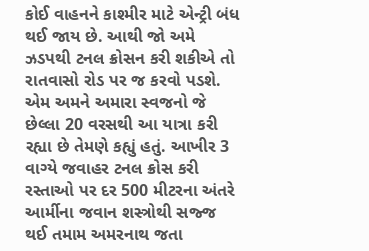કોઈ વાહનને કાશ્મીર માટે એન્ટ્રી બંધ થઈ જાય છે. આથી જો અમે ઝડપથી ટનલ ક્રોસન કરી શકીએ તો રાતવાસો રોડ પર જ કરવો પડશે. એમ અમને અમારા સ્વજનો જે છેલ્લા 20 વરસથી આ યાત્રા કરી રહ્યા છે તેમણે કહ્યું હતું. આખીર 3 વાગ્યે જવાહર ટનલ ક્રોસ કરી રસ્તાઓ પર દર 500 મીટરના અંતરે આર્મીના જવાન શસ્ત્રોથી સજ્જ થઈ તમામ અમરનાથ જતા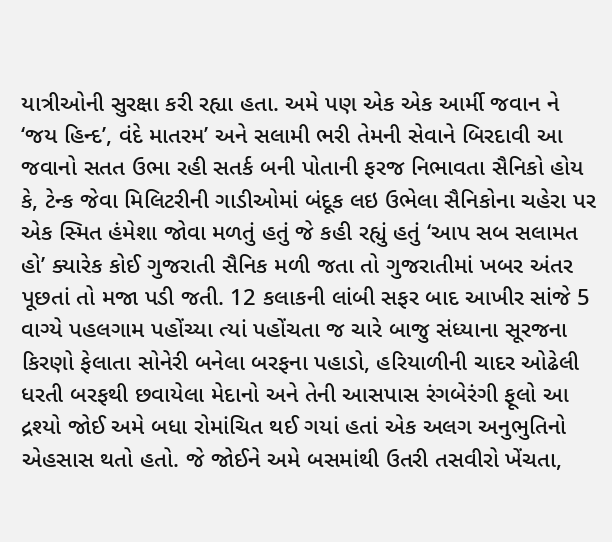યાત્રીઓની સુરક્ષા કરી રહ્યા હતા. અમે પણ એક એક આર્મી જવાન ને ‘જય હિન્દ’, વંદે માતરમ’ અને સલામી ભરી તેમની સેવાને બિરદાવી આ જવાનો સતત ઉભા રહી સતર્ક બની પોતાની ફરજ નિભાવતા સૈનિકો હોય કે, ટેન્ક જેવા મિલિટરીની ગાડીઓમાં બંદૂક લઇ ઉભેલા સૈનિકોના ચહેરા પર એક સ્મિત હંમેશા જોવા મળતું હતું જે કહી રહ્યું હતું ‘આપ સબ સલામત હો’ ક્યારેક કોઈ ગુજરાતી સૈનિક મળી જતા તો ગુજરાતીમાં ખબર અંતર પૂછતાં તો મજા પડી જતી. 12 કલાકની લાંબી સફર બાદ આખીર સાંજે 5 વાગ્યે પહલગામ પહોંચ્યા ત્યાં પહોંચતા જ ચારે બાજુ સંધ્યાના સૂરજના કિરણો ફેલાતા સોનેરી બનેલા બરફના પહાડો, હરિયાળીની ચાદર ઓઢેલી ધરતી બરફથી છવાયેલા મેદાનો અને તેની આસપાસ રંગબેરંગી ફૂલો આ દ્રશ્યો જોઈ અમે બધા રોમાંચિત થઈ ગયાં હતાં એક અલગ અનુભુતિનો એહસાસ થતો હતો. જે જોઈને અમે બસમાંથી ઉતરી તસવીરો ખેંચતા,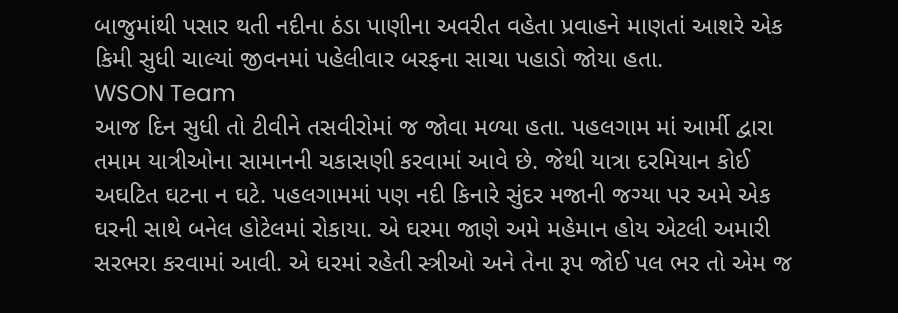બાજુમાંથી પસાર થતી નદીના ઠંડા પાણીના અવરીત વહેતા પ્રવાહને માણતાં આશરે એક કિમી સુધી ચાલ્યાં જીવનમાં પહેલીવાર બરફના સાચા પહાડો જોયા હતા.
WSON Team
આજ દિન સુધી તો ટીવીને તસવીરોમાં જ જોવા મળ્યા હતા. પહલગામ માં આર્મી દ્વારા તમામ યાત્રીઓના સામાનની ચકાસણી કરવામાં આવે છે. જેથી યાત્રા દરમિયાન કોઈ અઘટિત ઘટના ન ઘટે. પહલગામમાં પણ નદી કિનારે સુંદર મજાની જગ્યા પર અમે એક ઘરની સાથે બનેલ હોટેલમાં રોકાયા. એ ઘરમા જાણે અમે મહેમાન હોય એટલી અમારી સરભરા કરવામાં આવી. એ ઘરમાં રહેતી સ્ત્રીઓ અને તેના રૂપ જોઈ પલ ભર તો એમ જ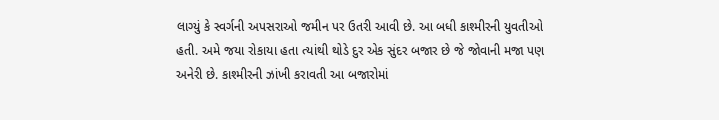લાગ્યું કે સ્વર્ગની અપસરાઓ જમીન પર ઉતરી આવી છે. આ બધી કાશ્મીરની યુવતીઓ હતી. અમે જયા રોકાયા હતા ત્યાંથી થોડે દુર એક સુંદર બજાર છે જે જોવાની મજા પણ અનેરી છે. કાશ્મીરની ઝાંખી કરાવતી આ બજારોમાં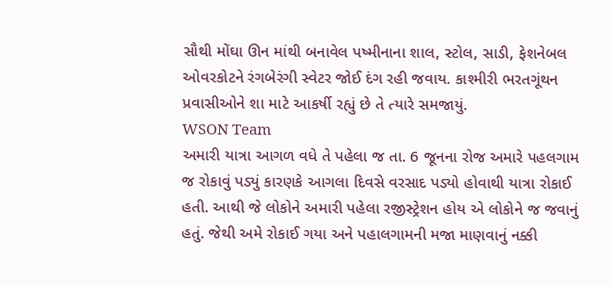સૌથી મોંઘા ઊન માંથી બનાવેલ પષ્મીનાના શાલ, સ્ટોલ, સાડી, ફેશનેબલ ઓવરકોટને રંગબેરંગી સ્વેટર જોઈ દંગ રહી જવાય. કાશ્મીરી ભરતગૂંથન પ્રવાસીઓને શા માટે આકર્ષી રહ્યું છે તે ત્યારે સમજાયું.
WSON Team
અમારી યાત્રા આગળ વધે તે પહેલા જ તા. 6 જૂનના રોજ અમારે પહલગામ જ રોકાવું પડ્યું કારણકે આગલા દિવસે વરસાદ પડ્યો હોવાથી યાત્રા રોકાઈ હતી. આથી જે લોકોને અમારી પહેલા રજીસ્ટ્રેશન હોય એ લોકોને જ જવાનું હતું. જેથી અમે રોકાઈ ગયા અને પહાલગામની મજા માણવાનું નક્કી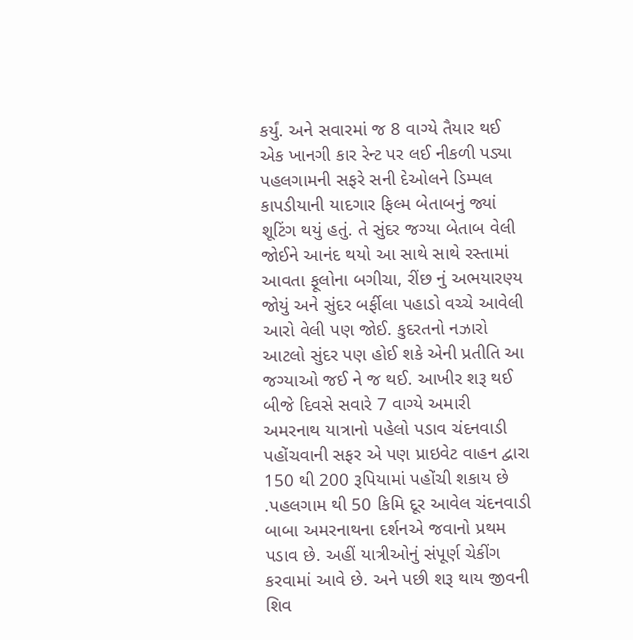કર્યું. અને સવારમાં જ 8 વાગ્યે તૈયાર થઈ એક ખાનગી કાર રેન્ટ પર લઈ નીકળી પડ્યા પહલગામની સફરે સની દેઓલને ડિમ્પલ કાપડીયાની યાદગાર ફિલ્મ બેતાબનું જ્યાં શૂટિંગ થયું હતું. તે સુંદર જગ્યા બેતાબ વેલી જોઈને આનંદ થયો આ સાથે સાથે રસ્તામાં આવતા ફૂલોના બગીચા, રીંછ નું અભયારણ્ય જોયું અને સુંદર બર્ફીલા પહાડો વચ્ચે આવેલી આરો વેલી પણ જોઈ. કુદરતનો નઝારો આટલો સુંદર પણ હોઈ શકે એની પ્રતીતિ આ જગ્યાઓ જઈ ને જ થઈ. આખીર શરૂ થઈ બીજે દિવસે સવારે 7 વાગ્યે અમારી અમરનાથ યાત્રાનો પહેલો પડાવ ચંદનવાડી પહોંચવાની સફર એ પણ પ્રાઇવેટ વાહન દ્વારા 150 થી 200 રૂપિયામાં પહોંચી શકાય છે .પહલગામ થી 50 કિમિ દૂર આવેલ ચંદનવાડી બાબા અમરનાથના દર્શનએ જવાનો પ્રથમ પડાવ છે. અહીં યાત્રીઓનું સંપૂર્ણ ચેકીંગ કરવામાં આવે છે. અને પછી શરૂ થાય જીવની શિવ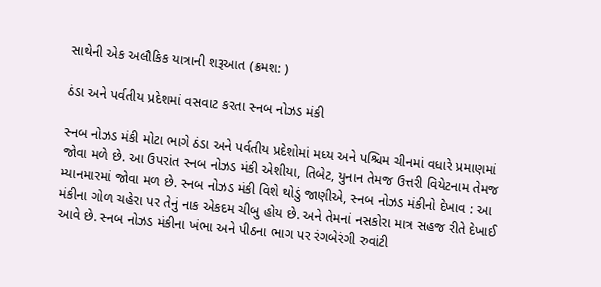સાથેની એક અલૌકિક યાત્રાની શરૂઆત (ક્રમશ: )

ઠંડા અને પર્વતીય પ્રદેશમાં વસવાટ કરતા સ્નબ નોઝડ મંકી

સ્નબ નોઝડ મંકી મોટા ભાગે ઠંડા અને પર્વતીય પ્રદેશોમાં મધ્ય અને પશ્ચિમ ચીનમાં વધારે પ્રમાણમાં જોવા મળે છે. આ ઉપરાંત સ્નબ નોઝડ મંકી એશીયા, તિબેટ, યુનાન તેમજ ઉત્તરી વિયેટનામ તેમજ મ્યાનમારમાં જોવા મળ છે. સ્નબ નોઝડ મંકી વિશે થોડું જાણીએ, સ્નબ નોઝડ મંકીનો દેખાવ : આ મંકીના ગોળ ચહેરા પર તેનું નાક એકદમ ચીબુ હોય છે. અને તેમનાં નસકોરા માત્ર સહજ રીતે દેખાઈ આવે છે. સ્નબ નોઝડ મંકીના ખંભા અને પીઠના ભાગ પર રંગબેરંગી રુવાંટી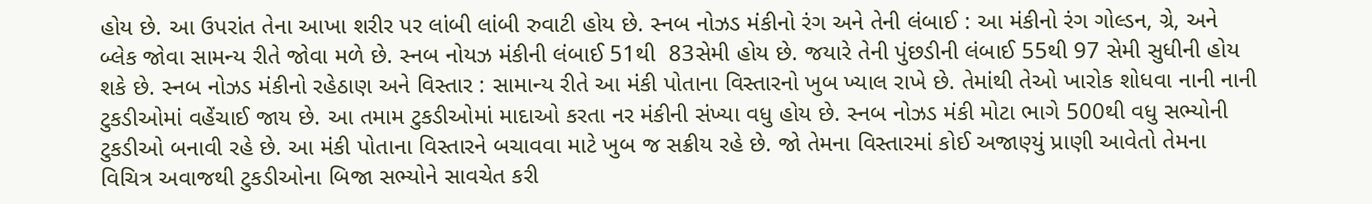હોય છે. આ ઉપરાંત તેના આખા શરીર પર લાંબી લાંબી રુવાટી હોય છે. સ્નબ નોઝડ મંકીનો રંગ અને તેની લંબાઈ : આ મંકીનો રંગ ગોલ્ડન, ગ્રે, અને બ્લેક જોવા સામન્ય રીતે જોવા મળે છે. સ્નબ નોયઝ મંકીની લંબાઈ 51થી  83સેમી હોય છે. જયારે તેની પુંછડીની લંબાઈ 55થી 97 સેમી સુધીની હોય શકે છે. સ્નબ નોઝડ મંકીનો રહેઠાણ અને વિસ્તાર : સામાન્ય રીતે આ મંકી પોતાના વિસ્તારનો ખુબ ખ્યાલ રાખે છે. તેમાંથી તેઓ ખારોક શોધવા નાની નાની ટુકડીઓમાં વહેંચાઈ જાય છે. આ તમામ ટુકડીઓમાં માદાઓ કરતા નર મંકીની સંખ્યા વધુ હોય છે. સ્નબ નોઝડ મંકી મોટા ભાગે 500થી વધુ સભ્યોની ટુકડીઓ બનાવી રહે છે. આ મંકી પોતાના વિસ્તારને બચાવવા માટે ખુબ જ સક્રીય રહે છે. જો તેમના વિસ્તારમાં કોઈ અજાણ્યું પ્રાણી આવેતો તેમના વિચિત્ર અવાજથી ટુકડીઓના બિજા સભ્યોને સાવચેત કરી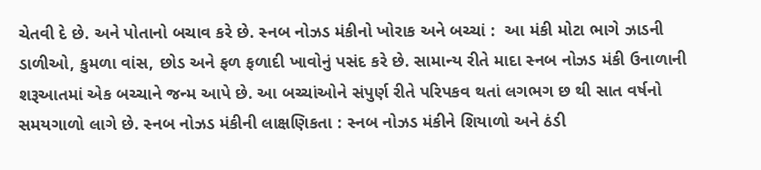ચેતવી દે છે. અને પોતાનો બચાવ કરે છે. સ્નબ નોઝડ મંકીનો ખોરાક અને બચ્ચાં :  આ મંકી મોટા ભાગે ઝાડની ડાળીઓ, કુમળા વાંસ, છોડ અને ફળ ફળાદી ખાવોનું પસંદ કરે છે. સામાન્ય રીતે માદા સ્નબ નોઝડ મંકી ઉનાળાની શરૂઆતમાં એક બચ્ચાને જન્મ આપે છે. આ બચ્ચાંઓને સંપુર્ણ રીતે પરિપકવ થતાં લગભગ છ થી સાત વર્ષનો સમયગાળો લાગે છે. સ્નબ નોઝડ મંકીની લાક્ષણિકતા : સ્નબ નોઝડ મંકીને શિયાળો અને ઠંડી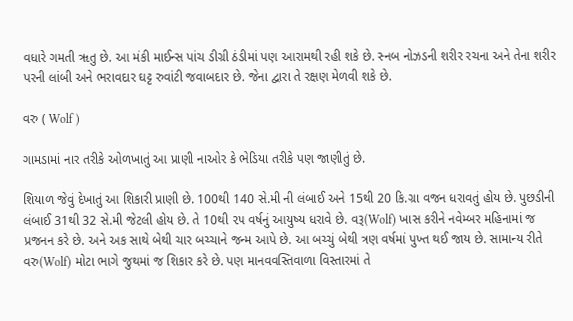વધારે ગમતી ૠતુ છે. આ મંકી માઈન્સ પાંચ ડીગ્રી ઠંડીમાં પણ આરામથી રહી શકે છે. સ્નબ નોઝડની શરીર રચના અને તેના શરીર પરની લાંબી અને ભરાવદાર ઘટ્ટ રુવાંટી જવાબદાર છે. જેના દ્વારા તે રક્ષણ મેળવી શકે છે.

વરુ ( Wolf )

ગામડામાં નાર તરીકે ઓળખાતું આ પ્રાણી નાઓર કે ભેડિયા તરીકે પણ જાણીતું છે.

શિયાળ જેવું દેખાતું આ શિકારી પ્રાણી છે. 100થી 140 સે.મી ની લંબાઈ અને 15થી 20 કિ.ગ્રા વજન ધરાવતું હોય છે. પુછડીની લંબાઈ 31થી 32 સે.મી જેટલી હોય છે. તે 10થી ૨૫ વર્ષનું આયુષ્ય ધરાવે છે. વરૂ(Wolf) ખાસ કરીને નવેમ્બર મહિનામાં જ પ્રજનન કરે છે. અને અક સાથે બેથી ચાર બચ્ચાને જન્મ આપે છે. આ બચ્ચું બેથી ત્રણ વર્ષમાં પુખ્ત થઈ જાય છે. સામાન્ય રીતે વરુ(Wolf) મોટા ભાગે જુથમાં જ શિકાર કરે છે. પણ માનવવસ્તિવાળા વિસ્તારમાં તે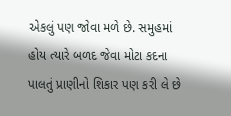એકલું પણ જોવા મળે છે. સમુહમાં હોય ત્યારે બળદ જેવા મોટા કદના પાલતું પ્રાણીનો શિકાર પણ કરી લે છે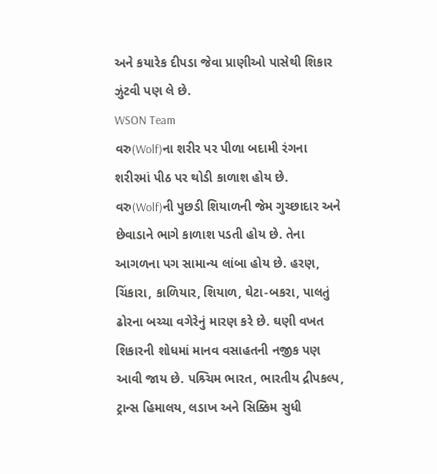અને કયારેક દીપડા જેવા પ્રાણીઓ પાસેથી શિકાર ઝુંટવી પણ લે છે.
WSON Team
વરુ(Wolf)ના શરીર પર પીળા બદામી રંગના શરીરમાં પીઠ પર થોડી કાળાશ હોય છે. વરુ(Wolf)ની પુછડી શિયાળની જેમ ગુચ્છાદાર અને છેવાડાને ભાગે કાળાશ પડતી હોય છે. તેના આગળના પગ સામાન્ય લાંબા હોય છે. હરણ, ચિંકારા, કાળિયાર, શિયાળ, ઘેટા-બકરા, પાલતું ઢોરના બચ્ચા વગેરેનું મારણ કરે છે. ઘણી વખત શિકારની શોધમાં માનવ વસાહતની નજીક પણ આવી જાય છે. પશ્ર્ચિમ ભારત, ભારતીય દ્રીપકલ્પ, ટ્રાન્સ હિમાલય, લડાખ અને સિક્કિમ સુધી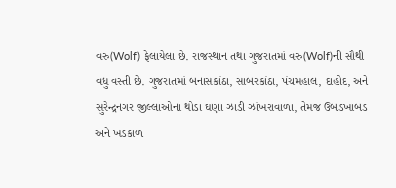વરુ(Wolf) ફેલાયેલા છે. રાજસ્થાન તથા ગુજરાતમાં વરુ(Wolf)ની સૌથી વધુ વસ્તી છે. ગુજરાતમાં બનાસકાંઠા, સાબરકાંઠા, પંચમહાલ, દાહોદ, અને સુરેન્દ્રનગર જીલ્લાઓના થોડા ઘણા ઝાડી ઝાંખરાવાળા, તેમજ ઉબડખાબડ અને ખડકાળ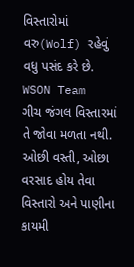વિસ્તારોમાં વરુ(Wolf) રહેવું વધુ પસંદ કરે છે.
WSON Team
ગીચ જંગલ વિસ્તારમાં તે જોવા મળતા નથી. ઓછી વસ્તી, ઓછા વરસાદ હોય તેવા વિસ્તારો અને પાણીના કાયમી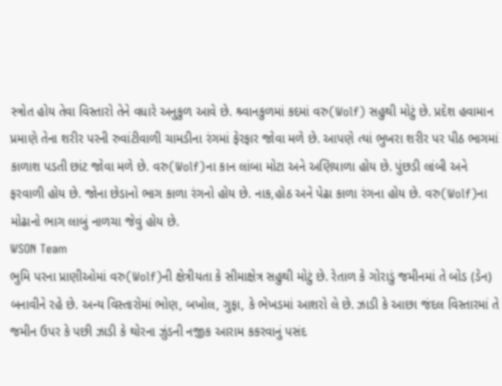સ્ત્રોત હોય તેવા વિસ્તારો તેને વધારે અનુકુળ આવે છે. શ્ર્વાનકુળમાં કદમાં વરુ(Wolf) સહુથી મોટું છે. પ્રદેશ હવામાન પ્રમાણે તેના શરીર પરની રુવાંટીવાળી ચામડીના રંગમાં ફેરફાર જોવા મળે છે. આપણે ત્યાં ભુખરા શરીર પર પીઠ ભાગમાં કાળાશ પડતી છાંટ જોવા મળે છે. વરુ(Wolf)ના કાન લાંબા મોટા અને અણિયાળા હોય છે. પુંછડી લાંબી અને ફરવાળી હોય છે. જોના છેડાનો ભાગ કાળા રંગનો હોય છે. નાક,હોઠ અને પેઢા કાળા રંગના હોય છે. વરુ(Wolf)ના મોઢાનો ભાગ લાબું નાળચા જેવું હોય છે.
WSON Team
ભુમિ પરના પ્રાણીઓમાં વરુ(Wolf)ની ક્ષેત્રીયતા કે સીમાક્ષેત્ર સહુથી મોટું છે. રેતાળ કે ગોરાડું જમીનમાં તે બોડ (ડેન) બનાવીને રહે છે. અન્ય વિસ્તારોમાં ભોણ, બખોલ, ગુફા, કે ભેખડમાં આશરો લે છે. ઝાડી કે આછા જંદલ વિસ્તારમાં તે જમીન ઉપર કે પછી ઝાડી કે થોરના ઝુંડની નજીક આરામ કકરવાનું પસંદ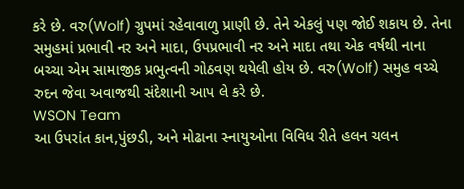કરે છે. વરુ(Wolf) ગ્રુપમાં રહેવાવાળુ પ્રાણી છે. તેને એકલું પણ જોઈ શકાય છે. તેના સમુહમાં પ્રભાવી નર અને માદા, ઉપપ્રભાવી નર અને માદા તથા એક વર્ષથી નાના બચ્ચા એમ સામાજીક પ્રભુત્વની ગોઠવણ થયેલી હોય છે. વરુ(Wolf) સમુહ વચ્ચે રુદન જેવા અવાજથી સંદેશાની આપ લે કરે છે.
WSON Team
આ ઉપરાંત કાન,પુંછડી, અને મોઢાના સ્નાયુઓના વિવિધ રીતે હલન ચલન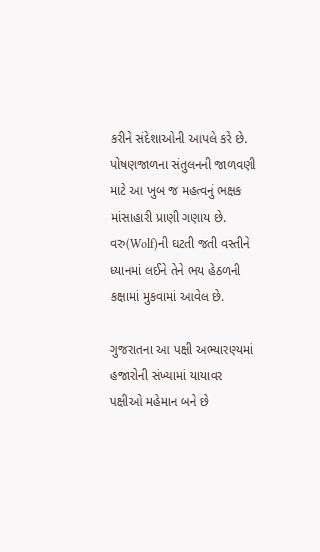કરીને સંદેશાઓની આપલે કરે છે. પોષણજાળના સંતુલનની જાળવણી માટે આ ખુબ જ મહત્વનું ભક્ષક માંસાહારી પ્રાણી ગણાય છે. વરુ(Wolf)ની ઘટતી જતી વસ્તીને ધ્યાનમાં લઈને તેને ભય હેઠળની કક્ષામાં મુકવામાં આવેલ છે.

ગુજરાતના આ પક્ષી અભ્યારણ્યમાં હજારોની સંખ્યામાં યાયાવર પક્ષીઓ મહેમાન બને છે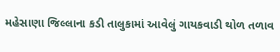મહેસાણા જિલ્લાના કડી તાલુકામાં આવેલું ગાયકવાડી થોળ તળાવ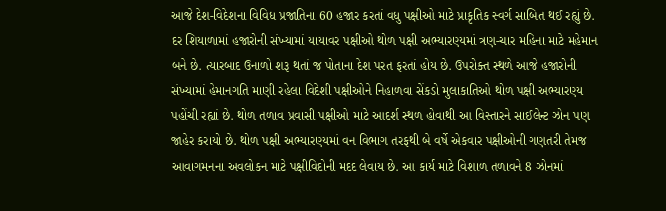આજે દેશ-વિદેશના વિવિધ પ્રજાતિના 60 હજાર કરતાં વધુ પક્ષીઓ માટે પ્રાકૃતિક સ્વર્ગ સાબિત થઈ રહ્યું છે. દર શિયાળામાં હજારોની સંખ્યામાં યાયાવર પક્ષીઓ થોળ પક્ષી અભ્યારણ્યમાં ત્રણ-ચાર મહિના માટે મહેમાન બને છે. ત્યારબાદ ઉનાળો શરૂ થતાં જ પોતાના દેશ પરત ફરતાં હોય છે. ઉપરોક્ત સ્થળે આજે હજારોની સંખ્યામાં હેમાનગતિ માણી રહેલા વિદેશી પક્ષીઓને નિહાળવા સેંકડો મુલાકાતિઓ થોળ પક્ષી અભ્યારણ્ય પહોંચી રહ્યાં છે. થોળ તળાવ પ્રવાસી પક્ષીઓ માટે આદર્શ સ્થળ હોવાથી આ વિસ્તારને સાઈલેન્ટ ઝોન પણ જાહેર કરાયો છે. થોળ પક્ષી અભ્યારણ્યમાં વન વિભાગ તરફથી બે વર્ષે એકવાર પક્ષીઓની ગણતરી તેમજ આવાગમનના અવલોકન માટે પક્ષીવિદોની મદદ લેવાય છે. આ કાર્ય માટે વિશાળ તળાવને 8 ઝોનમાં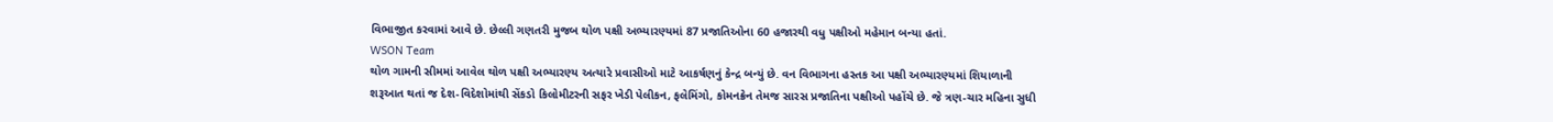વિભાજીત કરવામાં આવે છે. છેલ્લી ગણતરી મુજબ થોળ પક્ષી અભ્યારણ્યમાં 87 પ્રજાતિઓના 60 હજારથી વધુ પક્ષીઓ મહેમાન બન્યા હતાં.
WSON Team
થોળ ગામની સીમમાં આવેલ થોળ પક્ષી અભ્યારણ્ય અત્યારે પ્રવાસીઓ માટે આકર્ષણનું કેન્દ્ર બન્યું છે. વન વિભાગના હસ્તક આ પક્ષી અભ્યારણ્યમાં શિયાળાની શરૂઆત થતાં જ દેશ-વિદેશોમાંથી સેંકડો કિલોમીટરની સફર ખેડી પેલીકન, ફલેમિંગો, કોમનક્રેન તેમજ સારસ પ્રજાતિના પક્ષીઓ પહોંચે છે. જે ત્રણ-ચાર મહિના સુધી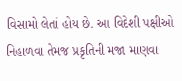વિસામો લેતાં હોય છે. આ વિદેશી પક્ષીઓ નિહાળવા તેમજ પ્રકૃતિની મજા માણવા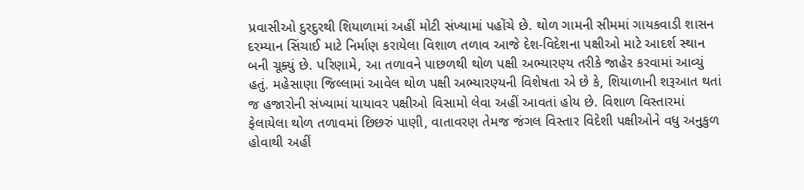પ્રવાસીઓ દુરદુરથી શિયાળામાં અહીં મોટી સંખ્યામાં પહોંચે છે. થોળ ગામની સીમમાં ગાયકવાડી શાસન દરમ્યાન સિંચાઈ માટે નિર્માણ કરાયેલા વિશાળ તળાવ આજે દેશ-વિદેશના પક્ષીઓ માટે આદર્શ સ્થાન બની ચૂક્યું છે. પરિણામે, આ તળાવને પાછળથી થોળ પક્ષી અભ્યારણ્ય તરીકે જાહેર કરવામાં આવ્યું હતું. મહેસાણા જિલ્લામાં આવેલ થોળ પક્ષી અભ્યારણ્યની વિશેષતા એ છે કે, શિયાળાની શરૂઆત થતાં જ હજારોની સંખ્યામાં યાયાવર પક્ષીઓ વિસામો લેવા અહીં આવતાં હોય છે. વિશાળ વિસ્તારમાં ફેલાયેલા થોળ તળાવમાં છિછરું પાણી, વાતાવરણ તેમજ જંગલ વિસ્તાર વિદેશી પક્ષીઓને વધુ અનુકુળ હોવાથી અહીં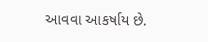આવવા આકર્ષાય છે.